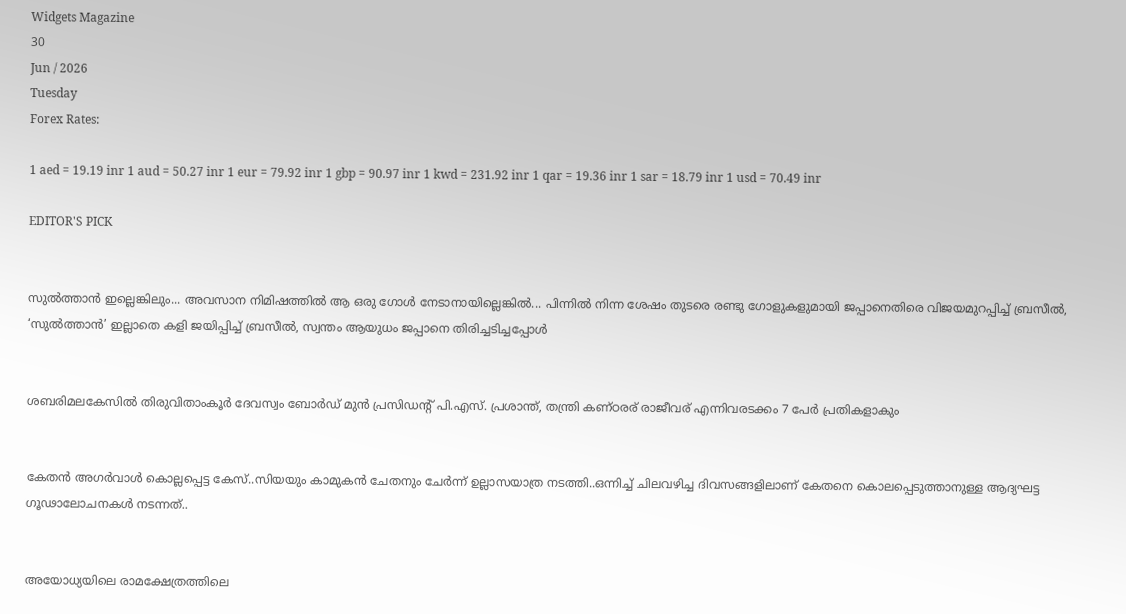Widgets Magazine
30
Jun / 2026
Tuesday
Forex Rates:

1 aed = 19.19 inr 1 aud = 50.27 inr 1 eur = 79.92 inr 1 gbp = 90.97 inr 1 kwd = 231.92 inr 1 qar = 19.36 inr 1 sar = 18.79 inr 1 usd = 70.49 inr

EDITOR'S PICK


സുൽത്താൻ ഇല്ലെങ്കിലും... അവസാന നിമിഷത്തിൽ ആ ഒരു ഗോൾ നേടാനായില്ലെങ്കിൽ... പിന്നിൽ നിന്ന ശേഷം തുടരെ രണ്ടു ഗോളുകളുമായി ജപ്പാനെതിരെ വിജയമുറപ്പിച്ച് ബ്രസീൽ, ‘സുൽത്താൻ’ ഇല്ലാതെ കളി ജയിപ്പിച്ച് ബ്രസീൽ, സ്വന്തം ആയുധം ജപ്പാനെ തിരിച്ചടിച്ചപ്പോൾ


ശബരിമലകേസിൽ തിരുവിതാംകൂർ ദേവസ്വം ബോർഡ് മുൻ പ്രസിഡന്റ് പി.എസ്. പ്രശാന്ത്, തന്ത്രി കണ്ഠരര് രാജീവര് എന്നിവരടക്കം 7 പേർ പ്രതികളാകും


കേതന്‍ അഗര്‍വാള്‍ കൊല്ലപ്പെട്ട കേസ്..സിയയും കാമുകന്‍ ചേതനും ചേർന്ന് ഉല്ലാസയാത്ര നടത്തി..ഒന്നിച്ച് ചിലവഴിച്ച ദിവസങ്ങളിലാണ് കേതനെ കൊലപ്പെടുത്താനുള്ള ആദ്യഘട്ട ഗൂഢാലോചനകള്‍ നടന്നത്..


അയോധ്യയിലെ രാമക്ഷേത്രത്തിലെ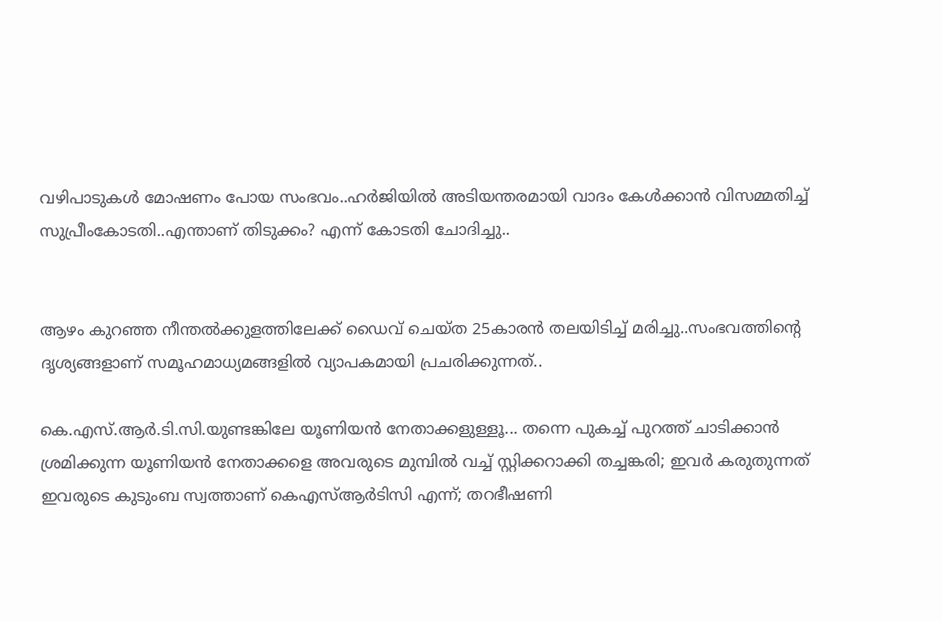വഴിപാടുകൾ മോഷണം പോയ സംഭവം..ഹർജിയിൽ അടിയന്തരമായി വാദം കേൾക്കാൻ വിസമ്മതിച്ച് സുപ്രീംകോടതി..എന്താണ് തിടുക്കം? എന്ന് കോടതി ചോദിച്ചു..


ആഴം കുറഞ്ഞ നീന്തല്‍ക്കുളത്തിലേക്ക് ഡൈവ് ചെയ്ത 25കാരന്‍ തലയിടിച്ച് മരിച്ചു..സംഭവത്തിന്റെ ദൃശ്യങ്ങളാണ് സമൂഹമാധ്യമങ്ങളില്‍ വ്യാപകമായി പ്രചരിക്കുന്നത്..

കെ.എസ്.ആര്‍.ടി.സി.യുണ്ടങ്കിലേ യൂണിയന്‍ നേതാക്കളുള്ളൂ... തന്നെ പുകച്ച് പുറത്ത് ചാടിക്കാന്‍ ശ്രമിക്കുന്ന യൂണിയന്‍ നേതാക്കളെ അവരുടെ മുമ്പില്‍ വച്ച് സ്റ്റിക്കറാക്കി തച്ചങ്കരി; ഇവര്‍ കരുതുന്നത് ഇവരുടെ കുടുംബ സ്വത്താണ് കെഎസ്ആര്‍ടിസി എന്ന്; തറഭീഷണി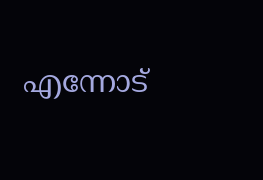എന്നോട്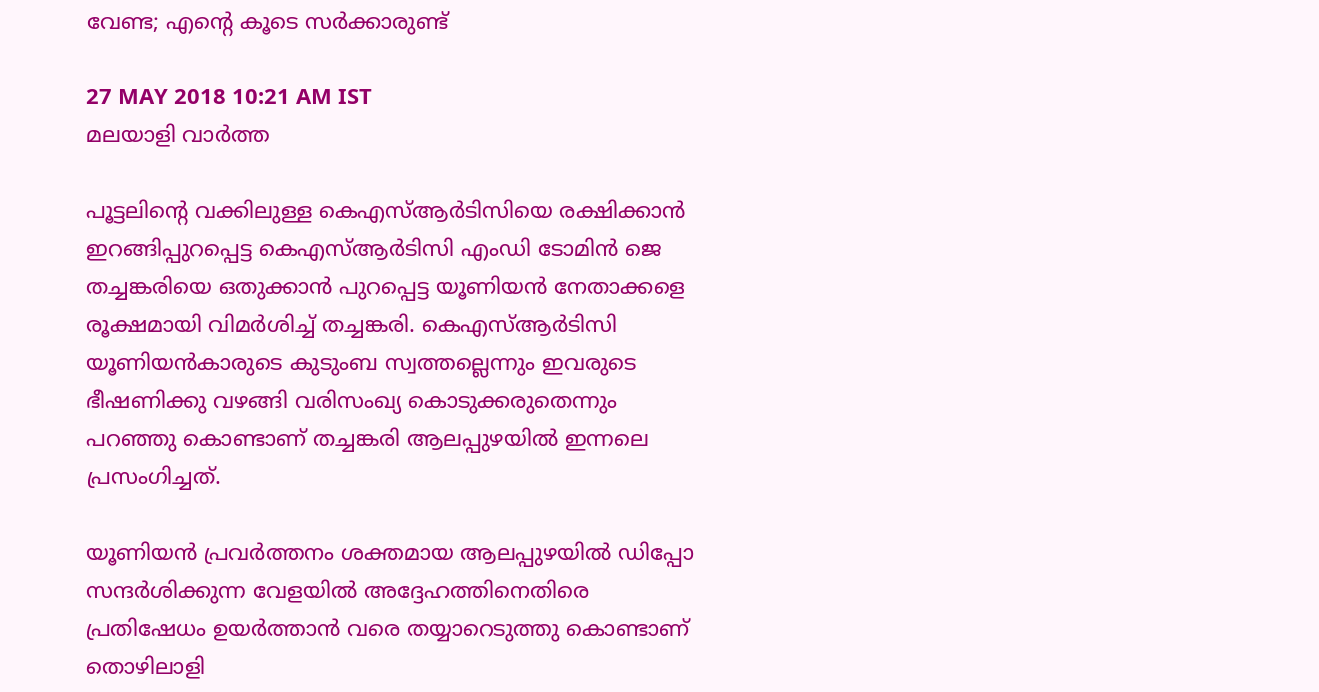വേണ്ട; എന്റെ കൂടെ സര്‍ക്കാരുണ്ട്

27 MAY 2018 10:21 AM IST
മലയാളി വാര്‍ത്ത

പൂട്ടലിന്റെ വക്കിലുള്ള കെഎസ്ആര്‍ടിസിയെ രക്ഷിക്കാന്‍ ഇറങ്ങിപ്പുറപ്പെട്ട കെഎസ്ആര്‍ടിസി എംഡി ടോമിന്‍ ജെ തച്ചങ്കരിയെ ഒതുക്കാന്‍ പുറപ്പെട്ട യൂണിയന്‍ നേതാക്കളെ രൂക്ഷമായി വിമര്‍ശിച്ച് തച്ചങ്കരി. കെഎസ്ആര്‍ടിസി യൂണിയന്‍കാരുടെ കുടുംബ സ്വത്തല്ലെന്നും ഇവരുടെ ഭീഷണിക്കു വഴങ്ങി വരിസംഖ്യ കൊടുക്കരുതെന്നും പറഞ്ഞു കൊണ്ടാണ് തച്ചങ്കരി ആലപ്പുഴയില്‍ ഇന്നലെ പ്രസംഗിച്ചത്.

യൂണിയന്‍ പ്രവര്‍ത്തനം ശക്തമായ ആലപ്പുഴയില്‍ ഡിപ്പോ സന്ദര്‍ശിക്കുന്ന വേളയില്‍ അദ്ദേഹത്തിനെതിരെ പ്രതിഷേധം ഉയര്‍ത്താന്‍ വരെ തയ്യാറെടുത്തു കൊണ്ടാണ് തൊഴിലാളി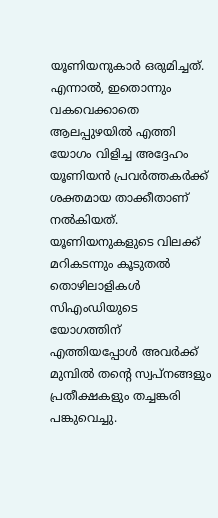യൂണിയനുകാര്‍ ഒരുമിച്ചത്. എന്നാല്‍, ഇതൊന്നും വകവെക്കാതെ ആലപ്പുഴയില്‍ എത്തി യോഗം വിളിച്ച അദ്ദേഹം യൂണിയന്‍ പ്രവര്‍ത്തകര്‍ക്ക് ശക്തമായ താക്കീതാണ് നല്‍കിയത്. യൂണിയനുകളുടെ വിലക്ക് മറികടന്നും കൂടുതല്‍ തൊഴിലാളികള്‍ സിഎംഡിയുടെ യോഗത്തിന് എത്തിയപ്പോള്‍ അവര്‍ക്ക് മുമ്പില്‍ തന്റെ സ്വപ്‌നങ്ങളും പ്രതീക്ഷകളും തച്ചങ്കരി പങ്കുവെച്ചു.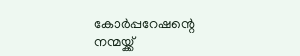കോര്‍പ്പറേഷന്റെ നന്മയ്ക്ക്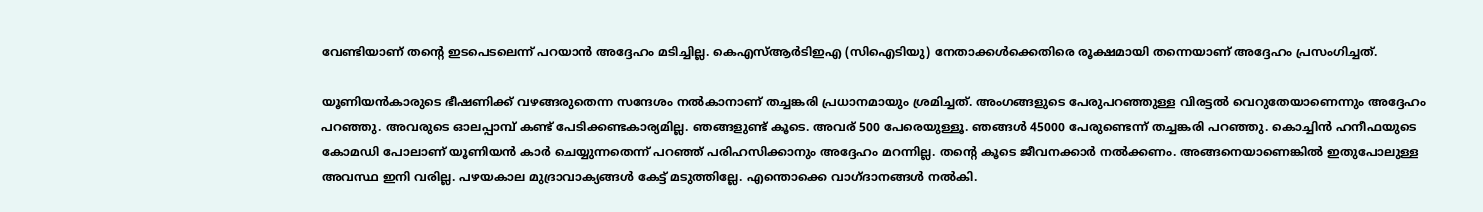വേണ്ടിയാണ് തന്റെ ഇടപെടലെന്ന് പറയാന്‍ അദ്ദേഹം മടിച്ചില്ല. കെഎസ്ആര്‍ടിഇഎ (സിഐടിയു) നേതാക്കള്‍ക്കെതിരെ രൂക്ഷമായി തന്നെയാണ് അദ്ദേഹം പ്രസംഗിച്ചത്.

യൂണിയന്‍കാരുടെ ഭീഷണിക്ക് വഴങ്ങരുതെന്ന സന്ദേശം നല്‍കാനാണ് തച്ചങ്കരി പ്രധാനമായും ശ്രമിച്ചത്. അംഗങ്ങളുടെ പേരുപറഞ്ഞുള്ള വിരട്ടല്‍ വെറുതേയാണെന്നും അദ്ദേഹം പറഞ്ഞു. അവരുടെ ഓലപ്പാമ്പ് കണ്ട് പേടിക്കണ്ടകാര്യമില്ല. ഞങ്ങളുണ്ട് കൂടെ. അവര് 500 പേരെയുള്ളൂ. ഞങ്ങള്‍ 45000 പേരുണ്ടെന്ന് തച്ചങ്കരി പറഞ്ഞു. കൊച്ചിന്‍ ഹനീഫയുടെ കോമഡി പോലാണ് യൂണിയന്‍ കാര്‍ ചെയ്യുന്നതെന്ന് പറഞ്ഞ് പരിഹസിക്കാനും അദ്ദേഹം മറന്നില്ല. തന്റെ കൂടെ ജീവനക്കാര്‍ നല്‍ക്കണം. അങ്ങനെയാണെങ്കില്‍ ഇതുപോലുള്ള അവസ്ഥ ഇനി വരില്ല. പഴയകാല മുദ്രാവാക്യങ്ങള്‍ കേട്ട് മടുത്തില്ലേ. എന്തൊക്കെ വാഗ്ദാനങ്ങള്‍ നല്‍കി.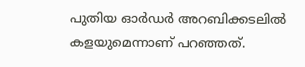പുതിയ ഓര്‍ഡര്‍ അറബിക്കടലില്‍ കളയുമെന്നാണ് പറഞ്ഞത്.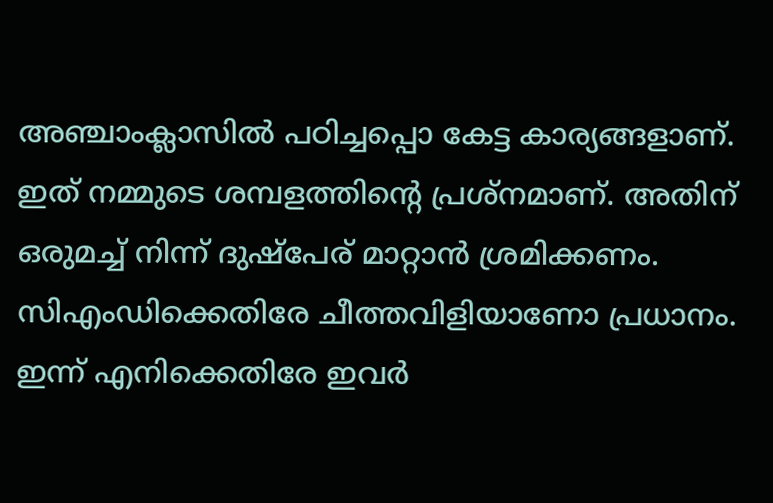അഞ്ചാംക്ലാസില്‍ പഠിച്ചപ്പൊ കേട്ട കാര്യങ്ങളാണ്. ഇത് നമ്മുടെ ശമ്പളത്തിന്റെ പ്രശ്‌നമാണ്. അതിന് ഒരുമച്ച് നിന്ന് ദുഷ്‌പേര് മാറ്റാന്‍ ശ്രമിക്കണം. സിഎംഡിക്കെതിരേ ചീത്തവിളിയാണോ പ്രധാനം. ഇന്ന് എനിക്കെതിരേ ഇവര്‍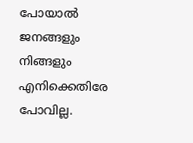പോയാല്‍ ജനങ്ങളും നിങ്ങളും എനിക്കെതിരേ പോവില്ല.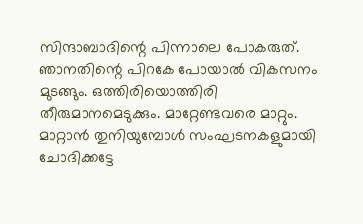സിന്ദാബാദിന്റെ പിന്നാലെ പോകരുത്. ഞാനതിന്റെ പിറകേ പോയാല്‍ വികസനം മുടങ്ങും. ഒത്തിരിയൊത്തിരി തീരുമാനമെടുക്കും. മാറ്റേണ്ടവരെ മാറ്റും. മാറ്റാന്‍ തുനിയുമ്പോള്‍ സംഘടനകളുമായി ചോദിക്കട്ടേ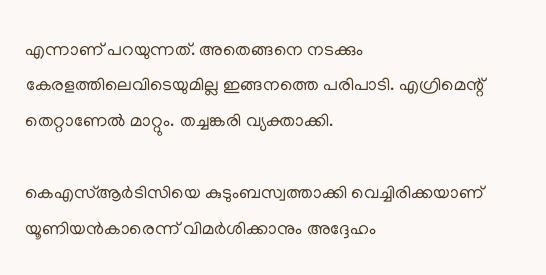എന്നാണ് പറയുന്നത്. അതെങ്ങനെ നടക്കും കേരളത്തിലെവിടെയുമില്ല ഇങ്ങനത്തെ പരിപാടി. എഗ്രിമെന്റ് തെറ്റാണേല്‍ മാറ്റും. തച്ചങ്കരി വ്യക്താക്കി.

കെഎസ്ആര്‍ടിസിയെ കുടുംബസ്വത്താക്കി വെച്ചിരിക്കയാണ് യൂണിയന്‍കാരെന്ന് വിമര്‍ശിക്കാനും അദ്ദേഹം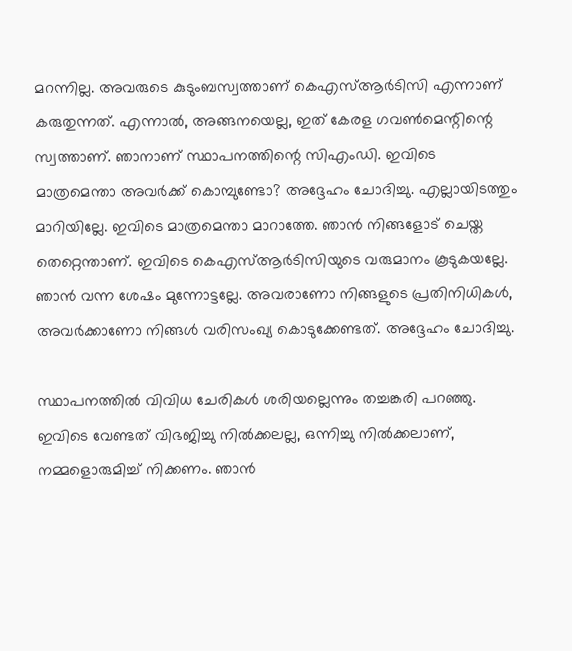മറന്നില്ല. അവരുടെ കുടുംബസ്വത്താണ് കെഎസ്ആര്‍ടിസി എന്നാണ് കരുതുന്നത്. എന്നാല്‍, അങ്ങനയെല്ല, ഇത് കേരള ഗവണ്‍മെന്റിന്റെ സ്വത്താണ്. ഞാനാണ് സ്ഥാപനത്തിന്റെ സിഎംഡി. ഇവിടെ മാത്രമെന്താ അവര്‍ക്ക് കൊമ്പുണ്ടോ? അദ്ദേഹം ചോദിച്ചു. എല്ലായിടത്തും മാറിയില്ലേ. ഇവിടെ മാത്രമെന്താ മാറാത്തേ. ഞാന്‍ നിങ്ങളോട് ചെയ്ത തെറ്റെന്താണ്. ഇവിടെ കെഎസ്ആര്‍ടിസിയുടെ വരുമാനം കൂടുകയല്ലേ. ഞാന്‍ വന്ന ശേഷം മുന്നോട്ടല്ലേ. അവരാണോ നിങ്ങളുടെ പ്രതിനിധികള്‍, അവര്‍ക്കാണോ നിങ്ങള്‍ വരിസംഖ്യ കൊടുക്കേണ്ടത്. അദ്ദേഹം ചോദിച്ചു.

സ്ഥാപനത്തില്‍ വിവിധ ചേരികള്‍ ശരിയല്ലെന്നും തച്ചങ്കരി പറഞ്ഞു. ഇവിടെ വേണ്ടത് വിഭജിച്ചു നില്‍ക്കലല്ല, ഒന്നിച്ചു നില്‍ക്കലാണ്, നമ്മളൊരുമിച്ച് നിക്കണം. ഞാന്‍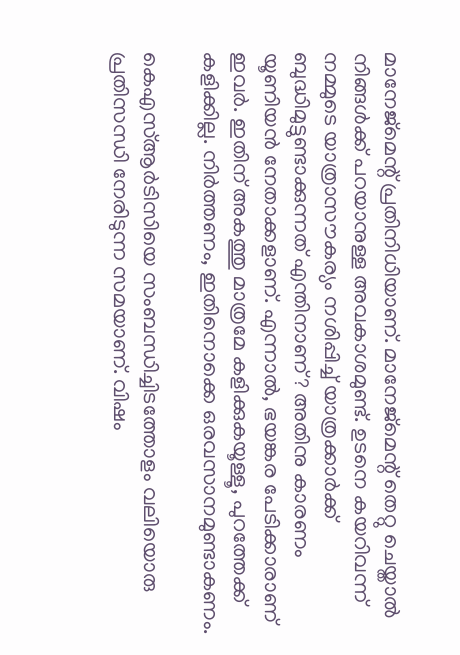മാനേജ്‌മെന്റ് പ്രതിനിധിയാണ്. മാനേജ്‌മെന്റ് തെറ്റു ചെയ്താല്‍ നിങ്ങള്‍ക്ക് പറയാനുള്ള അവകാശമുണ്ട്. ഉടനെ കയറിവന്ന് നമ്മുടെ യാത്രാസൗകര്യം നശിപ്പിച്ച് യാത്രക്കാര്‍ക്ക് ബുദ്ധിമുട്ടുണ്ടാക്കുന്നത് എന്തിനാണ്? അതിനു കാരണം യൂണിയന്‍ നേതാക്കളാണ്. എന്നാല്‍, ഭയങ്കര പേടിക്കാരാണ് ഇവര്‍. ഇതിന് അകത്തു മാത്രമേ കളിക്കുകയൂള്ളൂ, പുറത്തേക്ക് കളിക്കില്ല. നിര്‍ത്തണം, ഇതിനൊക്കെ ഒരവസാനമുണ്ടാകണം.

കെഎസ്ആര്‍ടിസിയെ സംബന്ധിച്ചിടത്തോളം വലിയൊരു പ്രതിസന്ധി നേരിടുന്ന സമയാണ്. വിഷം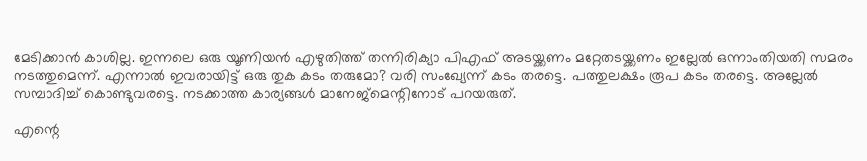മേടിക്കാന്‍ കാശില്ല. ഇന്നലെ ഒരു യൂണിയന്‍ എഴുതിത്ത് തന്നിരിക്യാ പിഎഫ് അടയ്ക്കണം മറ്റേതടയ്ക്കണം ഇല്ലേല്‍ ഒന്നാംതിയതി സമരം നടത്തുമെന്ന്. എന്നാല്‍ ഇവരായിട്ട് ഒരു തുക കടം തരുമോ? വരി സംഖ്യേന്ന് കടം തരട്ടെ. പത്തുലക്ഷം രൂപ കടം തരട്ടെ. അല്ലേല്‍ സമ്പാദിച്ച് കൊണ്ടുവരട്ടെ. നടക്കാത്ത കാര്യങ്ങള്‍ മാനേജ്‌മെന്റിനോട് പറയരുത്.

എന്റെ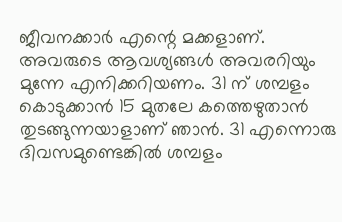ജീവനക്കാര്‍ എന്റെ മക്കളാണ്. അവരുടെ ആവശ്യങ്ങള്‍ അവരറിയും മുന്നേ എനിക്കറിയണം. 31 ന് ശമ്പളം കൊടുക്കാന്‍ 15 മുതലേ കത്തെഴുതാന്‍ തുടങ്ങുന്നയാളാണ് ഞാന്‍. 31 എന്നൊരു ദിവസമുണ്ടെങ്കില്‍ ശമ്പളം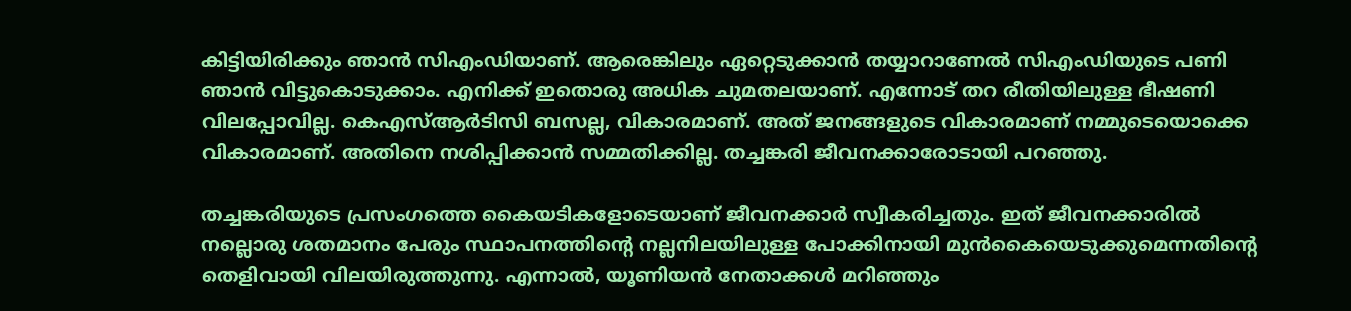കിട്ടിയിരിക്കും ഞാന്‍ സിഎംഡിയാണ്. ആരെങ്കിലും ഏറ്റെടുക്കാന്‍ തയ്യാറാണേല്‍ സിഎംഡിയുടെ പണി ഞാന്‍ വിട്ടുകൊടുക്കാം. എനിക്ക് ഇതൊരു അധിക ചുമതലയാണ്. എന്നോട് തറ രീതിയിലുള്ള ഭീഷണി വിലപ്പോവില്ല. കെഎസ്ആര്‍ടിസി ബസല്ല, വികാരമാണ്. അത് ജനങ്ങളുടെ വികാരമാണ് നമ്മുടെയൊക്കെ വികാരമാണ്. അതിനെ നശിപ്പിക്കാന്‍ സമ്മതിക്കില്ല. തച്ചങ്കരി ജീവനക്കാരോടായി പറഞ്ഞു.

തച്ചങ്കരിയുടെ പ്രസംഗത്തെ കൈയടികളോടെയാണ് ജീവനക്കാര്‍ സ്വീകരിച്ചതും. ഇത് ജീവനക്കാരില്‍ നല്ലൊരു ശതമാനം പേരും സ്ഥാപനത്തിന്റെ നല്ലനിലയിലുള്ള പോക്കിനായി മുന്‍കൈയെടുക്കുമെന്നതിന്റെ തെളിവായി വിലയിരുത്തുന്നു. എന്നാല്‍, യൂണിയന്‍ നേതാക്കള്‍ മറിഞ്ഞും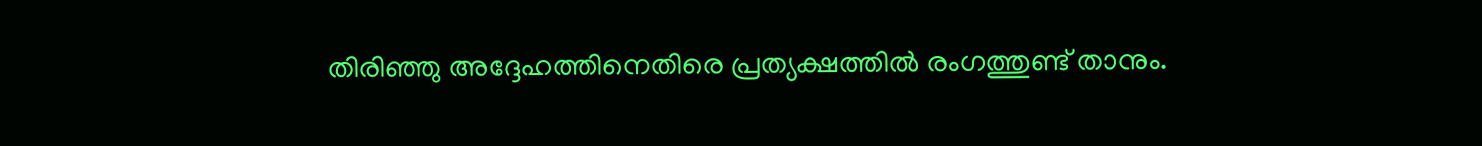തിരിഞ്ഞു അദ്ദേഹത്തിനെതിരെ പ്രത്യക്ഷത്തില്‍ രംഗത്തുണ്ട് താനും.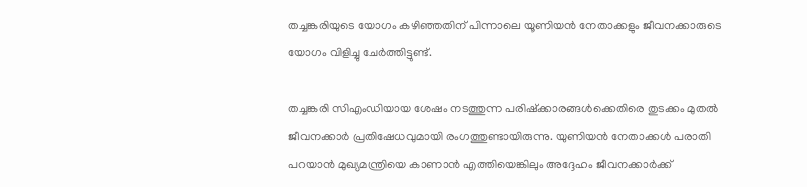തച്ചങ്കരിയുടെ യോഗം കഴിഞ്ഞതിന് പിന്നാലെ യൂണിയന്‍ നേതാക്കളും ജീവനക്കാരുടെ യോഗം വിളിച്ചു ചേര്‍ത്തിട്ടുണ്ട്.

തച്ചങ്കരി സിഎംഡിയായ ശേഷം നടത്തുന്ന പരിഷ്‌ക്കാരങ്ങള്‍ക്കെതിരെ തുടക്കം മുതല്‍ ജീവനക്കാര്‍ പ്രതിഷേധവുമായി രംഗത്തുണ്ടായിരുന്നു. യുണിയന്‍ നേതാക്കള്‍ പരാതി പറയാന്‍ മുഖ്യമന്ത്രിയെ കാണാന്‍ എത്തിയെങ്കിലും അദ്ദേഹം ജീവനക്കാര്‍ക്ക്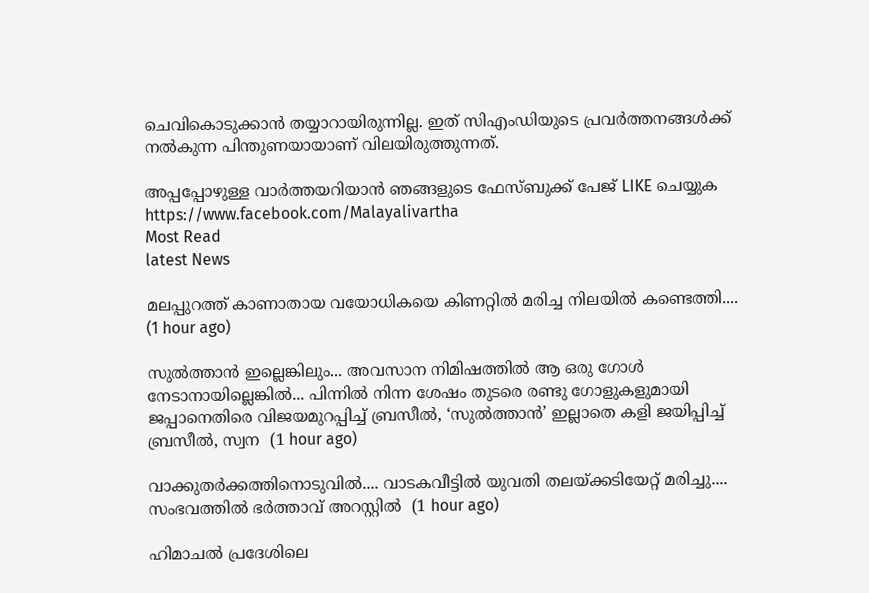ചെവികൊടുക്കാന്‍ തയ്യാറായിരുന്നില്ല. ഇത് സിഎംഡിയുടെ പ്രവര്‍ത്തനങ്ങള്‍ക്ക് നല്‍കുന്ന പിന്തുണയായാണ് വിലയിരുത്തുന്നത്.

അപ്പപ്പോഴുള്ള വാര്‍ത്തയറിയാന്‍ ഞങ്ങളുടെ ഫേസ്‌ബുക്ക്‌ പേജ് LIKE ചെയ്യുക
https://www.facebook.com/Malayalivartha
Most Read
latest News

മലപ്പുറത്ത് കാണാതായ വയോധികയെ കിണറ്റിൽ മരിച്ച നിലയിൽ കണ്ടെത്തി....  (1 hour ago)

സുൽത്താൻ ഇല്ലെങ്കിലും... അവസാന നിമിഷത്തിൽ ആ ഒരു ഗോൾ നേടാനായില്ലെങ്കിൽ... പിന്നിൽ നിന്ന ശേഷം തുടരെ രണ്ടു ഗോളുകളുമായി ജപ്പാനെതിരെ വിജയമുറപ്പിച്ച് ബ്രസീൽ, ‘സുൽത്താൻ’ ഇല്ലാതെ കളി ജയിപ്പിച്ച് ബ്രസീൽ, സ്വന  (1 hour ago)

വാക്കുതർക്കത്തിനൊടുവിൽ.... വാടകവീട്ടിൽ യുവതി തലയ്ക്കടിയേറ്റ് മരിച്ചു.... സംഭവത്തിൽ ഭർത്താവ് അറസ്റ്റിൽ  (1 hour ago)

ഹിമാചൽ പ്രദേശിലെ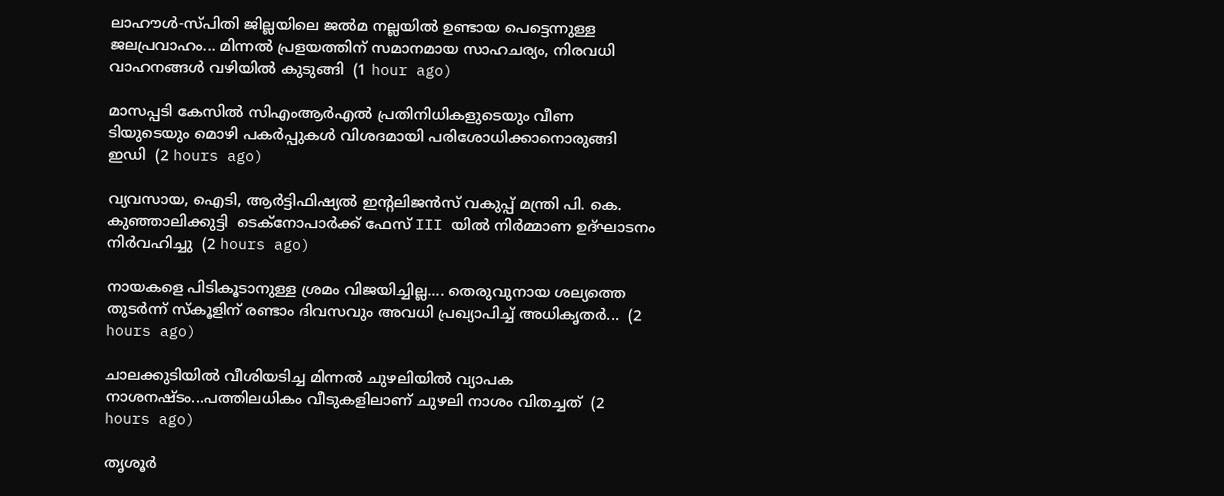ലാഹൗൾ-സ്പിതി ജില്ലയിലെ ജൽമ നല്ലയിൽ ഉണ്ടായ പെട്ടെന്നുള്ള ജലപ്രവാഹം... മിന്നൽ പ്രളയത്തിന് സമാനമായ സാഹചര്യം, നിരവധി വാഹനങ്ങൾ വഴിയിൽ കുടുങ്ങി  (1 hour ago)

മാസപ്പടി കേസിൽ സിഎംആർഎൽ പ്രതിനിധികളുടെയും വീണ ടിയുടെയും മൊഴി പകർപ്പുകൾ വിശദമായി പരിശോധിക്കാനൊരുങ്ങി ഇഡി  (2 hours ago)

വ്യവസായ, ഐടി, ആർട്ടിഫിഷ്യൽ ഇന്റലിജൻസ് വകുപ്പ് മന്ത്രി പി. കെ. കുഞ്ഞാലിക്കുട്ടി  ടെക്‌നോപാർക്ക് ഫേസ് III യിൽ നിർമ്മാണ ഉദ്ഘാടനം നിർവഹിച്ചു  (2 hours ago)

നായകളെ പിടികൂടാനുള്ള ശ്രമം വിജയിച്ചില്ല.... തെരുവുനായ ശല്യത്തെ തുടർന്ന് സ്‌കൂളിന് രണ്ടാം ദിവസവും അവധി പ്രഖ്യാപിച്ച് അധികൃതർ...  (2 hours ago)

ചാലക്കുടിയിൽ വീശിയടിച്ച മിന്നൽ ചുഴലിയിൽ വ്യാപക നാശനഷ്ടം...പത്തിലധികം വീടുകളിലാണ് ചുഴലി നാശം വിതച്ചത്  (2 hours ago)

തൃശൂർ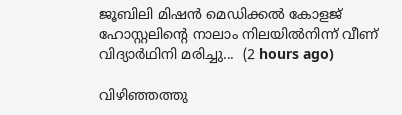ജൂബിലി മിഷൻ മെഡിക്കൽ കോളജ് ഹോസ്റ്റലിന്റെ നാലാം നിലയിൽനിന്ന് വീണ് വിദ്യാർഥിനി മരിച്ചു...  (2 hours ago)

വിഴിഞ്ഞത്തു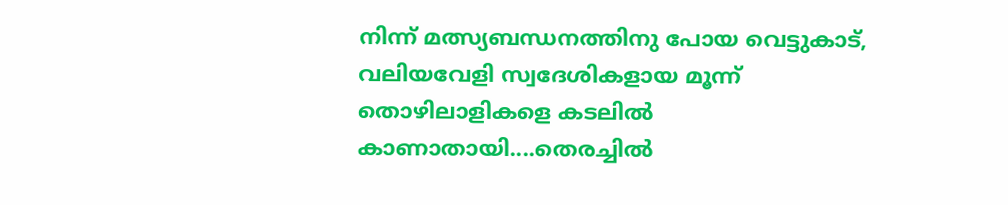നിന്ന് മത്സ്യബന്ധനത്തിനു പോയ വെട്ടുകാട്, വലിയവേളി സ്വദേശികളായ മൂന്ന് തൊഴിലാളികളെ കടലിൽ കാണാതായി....തെരച്ചിൽ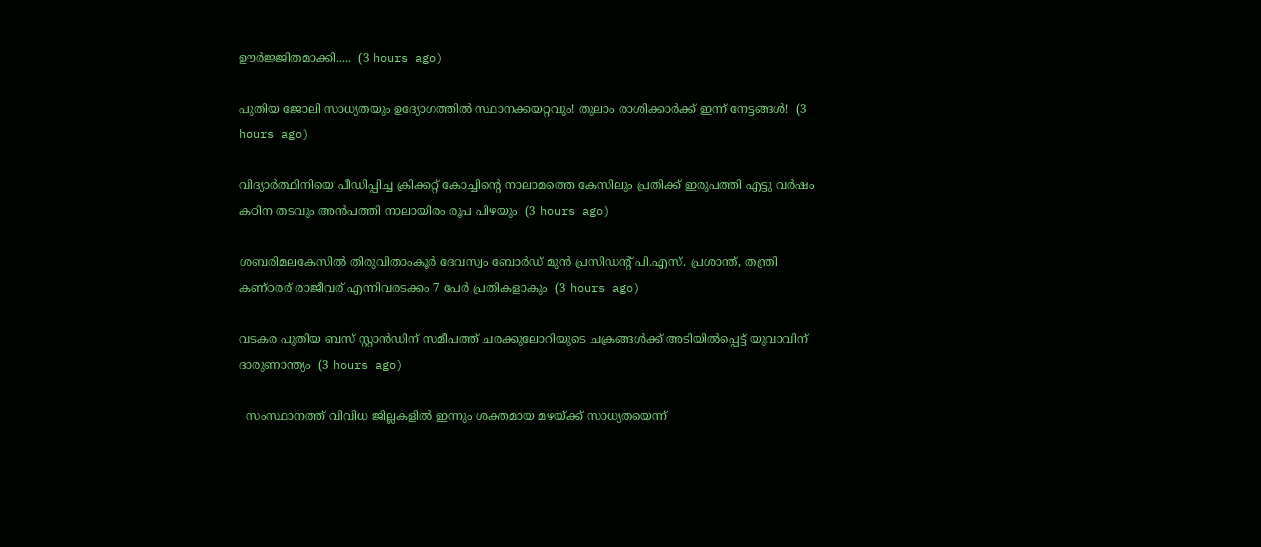ഊർജ്ജിതമാക്കി.....  (3 hours ago)

പുതിയ ജോലി സാധ്യതയും ഉദ്യോഗത്തിൽ സ്ഥാനക്കയറ്റവും! തുലാം രാശിക്കാർക്ക് ഇന്ന് നേട്ടങ്ങൾ!  (3 hours ago)

വിദ്യാർത്ഥിനിയെ പീഡിപ്പിച്ച ക്രിക്കറ്റ് കോച്ചിന്റെ നാലാമത്തെ കേസിലും പ്രതിക്ക് ഇരുപത്തി എട്ടു വർഷം കഠിന തടവും അൻപത്തി നാലായിരം രൂപ പിഴയും  (3 hours ago)

ശബരിമലകേസിൽ തിരുവിതാംകൂർ ദേവസ്വം ബോർഡ് മുൻ പ്രസിഡന്റ് പി.എസ്. പ്രശാന്ത്, തന്ത്രി കണ്ഠരര് രാജീവര് എന്നിവരടക്കം 7 പേർ പ്രതികളാകും  (3 hours ago)

വടകര പുതിയ ബസ് സ്റ്റാന്‍ഡിന് സമീപത്ത് ചരക്കുലോറിയുടെ ചക്രങ്ങള്‍ക്ക് അടിയില്‍പ്പെട്ട് യുവാവിന് ദാരുണാന്ത്യം  (3 hours ago)

  സംസ്ഥാനത്ത് വിവിധ ജില്ലകളിൽ ഇന്നും ശക്തമായ മഴയ്ക്ക് സാധ്യതയെന്ന്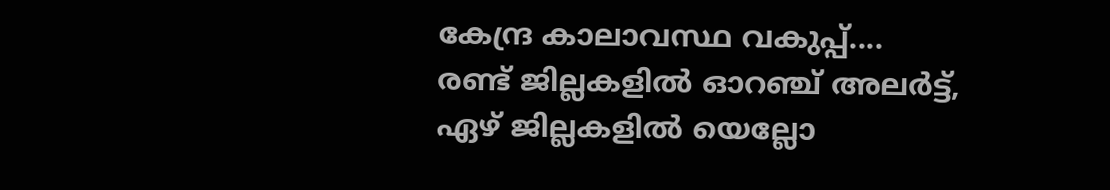കേന്ദ്ര കാലാവസ്ഥ വകുപ്പ്.... രണ്ട് ജില്ലകളിൽ ഓറഞ്ച് അലർട്ട്, ഏഴ് ജില്ലകളിൽ യെല്ലോ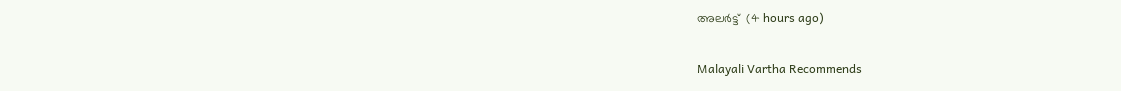അലർട്ട്  (4 hours ago)

Malayali Vartha Recommends